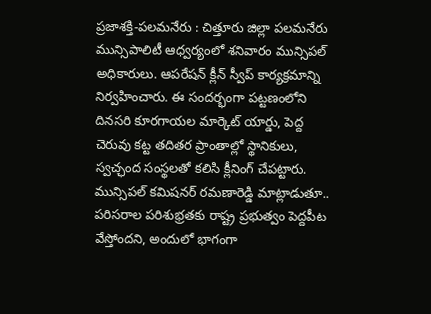ప్రజాశక్తి-పలమనేరు : చిత్తూరు జిల్లా పలమనేరు మున్సిపాలిటీ ఆధ్వర్యంలో శనివారం మున్సిపల్ అధికారులు. ఆపరేషన్ క్లీన్ స్వీప్ కార్యక్రమాన్ని నిర్వహించారు. ఈ సందర్భంగా పట్టణంలోని దినసరి కూరగాయల మార్కెట్ యార్డు, పెద్ద చెరువు కట్ట తదితర ప్రాంతాల్లో స్థానికులు, స్వచ్ఛంద సంస్థలతో కలిసి క్లీనింగ్ చేపట్టారు. మున్సిపల్ కమిషనర్ రమణారెడ్డి మాట్లాడుతూ.. పరిసరాల పరిశుభ్రతకు రాష్ట్ర ప్రభుత్వం పెద్దపీట వేస్తోందని, అందులో భాగంగా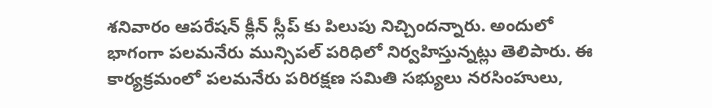శనివారం ఆపరేషన్ క్లీన్ స్లీప్ కు పిలుపు నిచ్చిందన్నారు. అందులో భాగంగా పలమనేరు మున్సిపల్ పరిధిలో నిర్వహిస్తున్నట్లు తెలిపారు. ఈ కార్యక్రమంలో పలమనేరు పరిరక్షణ సమితి సభ్యులు నరసింహులు,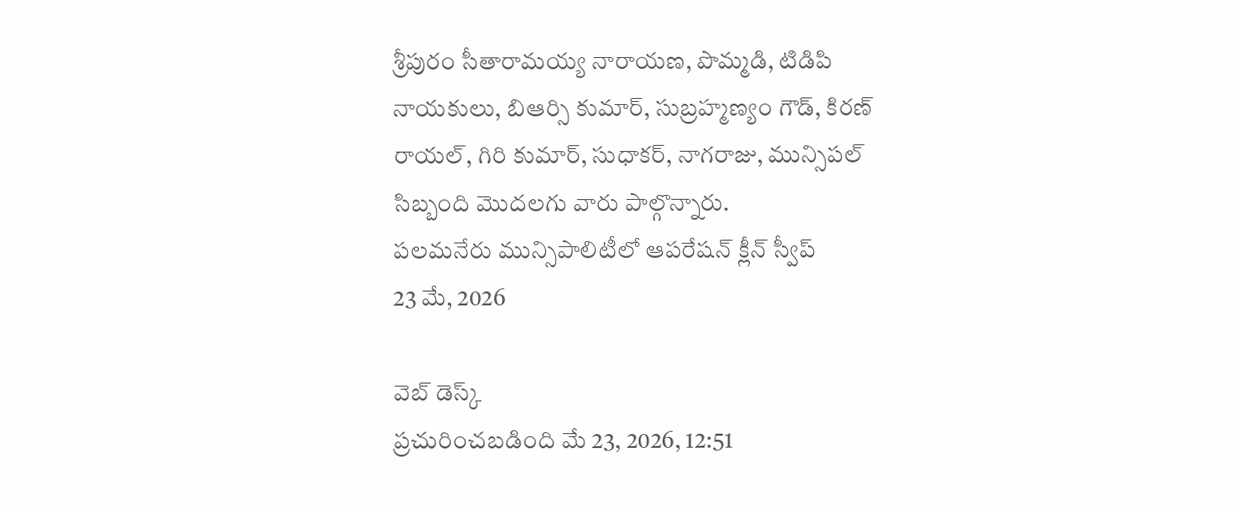శ్రీపురం సీతారామయ్య నారాయణ, పొమ్మడి, టిడిపి నాయకులు, బిఆర్సి కుమార్, సుబ్రహ్మణ్యం గౌడ్, కిరణ్ రాయల్, గిరి కుమార్, సుధాకర్, నాగరాజు, మున్సిపల్ సిబ్బంది మొదలగు వారు పాల్గొన్నారు.
పలమనేరు మున్సిపాలిటీలో ఆపరేషన్ క్లీన్ స్వీప్
23 మే, 2026

వెబ్ డెస్క్
ప్రచురించబడింది మే 23, 2026, 12:51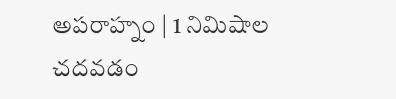అపరాహ్నం | 1 నిమిషాల చదవడం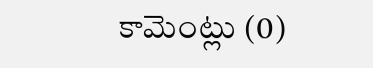కామెంట్లు (0)